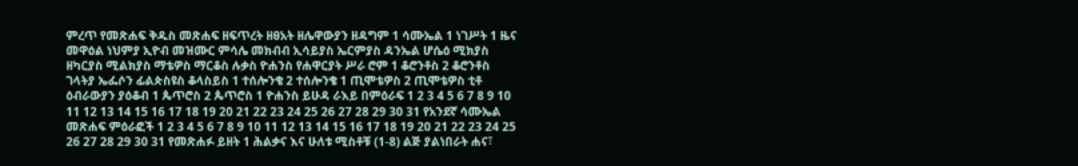ምረጥ የመጽሐፍ ቅዱስ መጽሐፍ ዘፍጥረት ዘፀአት ዘሌዋውያን ዘዳግም 1 ሳሙኤል 1 ነገሥት 1 ዜና መዋዕል ነህምያ ኢዮብ መዝሙር ምሳሌ መክብብ ኢሳይያስ ኤርምያስ ዳንኤል ሆሴዕ ሚክያስ ዘካርያስ ሚልክያስ ማቴዎስ ማርቆስ ሉቃስ ዮሐንስ የሐዋርያት ሥራ ሮም 1 ቆሮንቶስ 2 ቆሮንቶስ ገላትያ ኤፌሶን ፊልጵስዩስ ቆላስይስ 1 ተሰሎንቄ 2 ተሰሎንቄ 1 ጢሞቴዎስ 2 ጢሞቴዎስ ቲቶ ዕብራውያን ያዕቆብ 1 ጴጥሮስ 2 ጴጥሮስ 1 ዮሐንስ ይሁዳ ራእይ በምዕራፍ 1 2 3 4 5 6 7 8 9 10 11 12 13 14 15 16 17 18 19 20 21 22 23 24 25 26 27 28 29 30 31 የአንደኛ ሳሙኤል መጽሐፍ ምዕራፎች 1 2 3 4 5 6 7 8 9 10 11 12 13 14 15 16 17 18 19 20 21 22 23 24 25 26 27 28 29 30 31 የመጽሐፉ ይዘት 1 ሕልቃና እና ሁለቱ ሚስቶቹ (1-8) ልጅ ያልነበራት ሐና፣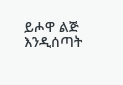ይሖዋ ልጅ እንዲሰጣት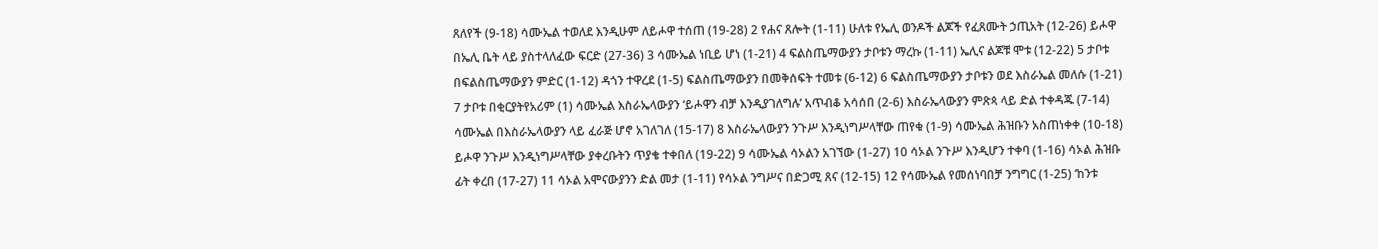ጸለየች (9-18) ሳሙኤል ተወለደ እንዲሁም ለይሖዋ ተሰጠ (19-28) 2 የሐና ጸሎት (1-11) ሁለቱ የኤሊ ወንዶች ልጆች የፈጸሙት ኃጢአት (12-26) ይሖዋ በኤሊ ቤት ላይ ያስተላለፈው ፍርድ (27-36) 3 ሳሙኤል ነቢይ ሆነ (1-21) 4 ፍልስጤማውያን ታቦቱን ማረኩ (1-11) ኤሊና ልጆቹ ሞቱ (12-22) 5 ታቦቱ በፍልስጤማውያን ምድር (1-12) ዳጎን ተዋረደ (1-5) ፍልስጤማውያን በመቅሰፍት ተመቱ (6-12) 6 ፍልስጤማውያን ታቦቱን ወደ እስራኤል መለሱ (1-21) 7 ታቦቱ በቂርያትየአሪም (1) ሳሙኤል እስራኤላውያን ‘ይሖዋን ብቻ እንዲያገለግሉ’ አጥብቆ አሳሰበ (2-6) እስራኤላውያን ምጽጳ ላይ ድል ተቀዳጁ (7-14) ሳሙኤል በእስራኤላውያን ላይ ፈራጅ ሆኖ አገለገለ (15-17) 8 እስራኤላውያን ንጉሥ እንዲነግሥላቸው ጠየቁ (1-9) ሳሙኤል ሕዝቡን አስጠነቀቀ (10-18) ይሖዋ ንጉሥ እንዲነግሥላቸው ያቀረቡትን ጥያቄ ተቀበለ (19-22) 9 ሳሙኤል ሳኦልን አገኘው (1-27) 10 ሳኦል ንጉሥ እንዲሆን ተቀባ (1-16) ሳኦል ሕዝቡ ፊት ቀረበ (17-27) 11 ሳኦል አሞናውያንን ድል መታ (1-11) የሳኦል ንግሥና በድጋሚ ጸና (12-15) 12 የሳሙኤል የመሰነባበቻ ንግግር (1-25) ‘ከንቱ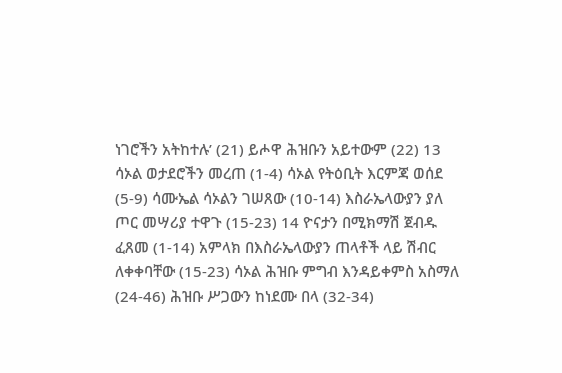ነገሮችን አትከተሉ’ (21) ይሖዋ ሕዝቡን አይተውም (22) 13 ሳኦል ወታደሮችን መረጠ (1-4) ሳኦል የትዕቢት እርምጃ ወሰደ (5-9) ሳሙኤል ሳኦልን ገሠጸው (10-14) እስራኤላውያን ያለ ጦር መሣሪያ ተዋጉ (15-23) 14 ዮናታን በሚክማሽ ጀብዱ ፈጸመ (1-14) አምላክ በእስራኤላውያን ጠላቶች ላይ ሽብር ለቀቀባቸው (15-23) ሳኦል ሕዝቡ ምግብ እንዳይቀምስ አስማለ (24-46) ሕዝቡ ሥጋውን ከነደሙ በላ (32-34)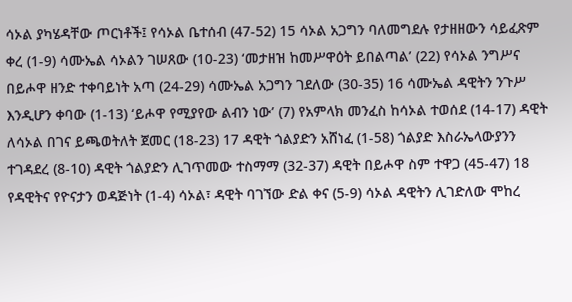ሳኦል ያካሄዳቸው ጦርነቶች፤ የሳኦል ቤተሰብ (47-52) 15 ሳኦል አጋግን ባለመግደሉ የታዘዘውን ሳይፈጽም ቀረ (1-9) ሳሙኤል ሳኦልን ገሠጸው (10-23) ‘መታዘዝ ከመሥዋዕት ይበልጣል’ (22) የሳኦል ንግሥና በይሖዋ ዘንድ ተቀባይነት አጣ (24-29) ሳሙኤል አጋግን ገደለው (30-35) 16 ሳሙኤል ዳዊትን ንጉሥ እንዲሆን ቀባው (1-13) ‘ይሖዋ የሚያየው ልብን ነው’ (7) የአምላክ መንፈስ ከሳኦል ተወሰደ (14-17) ዳዊት ለሳኦል በገና ይጫወትለት ጀመር (18-23) 17 ዳዊት ጎልያድን አሸነፈ (1-58) ጎልያድ እስራኤላውያንን ተገዳደረ (8-10) ዳዊት ጎልያድን ሊገጥመው ተስማማ (32-37) ዳዊት በይሖዋ ስም ተዋጋ (45-47) 18 የዳዊትና የዮናታን ወዳጅነት (1-4) ሳኦል፣ ዳዊት ባገኘው ድል ቀና (5-9) ሳኦል ዳዊትን ሊገድለው ሞከረ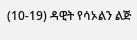(10-19) ዳዊት የሳኦልን ልጅ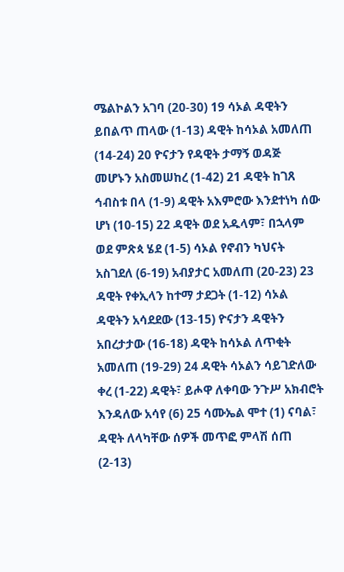ሜልኮልን አገባ (20-30) 19 ሳኦል ዳዊትን ይበልጥ ጠላው (1-13) ዳዊት ከሳኦል አመለጠ (14-24) 20 ዮናታን የዳዊት ታማኝ ወዳጅ መሆኑን አስመሠከረ (1-42) 21 ዳዊት ከገጸ ኅብስቱ በላ (1-9) ዳዊት አእምሮው እንደተነካ ሰው ሆነ (10-15) 22 ዳዊት ወደ አዱላም፣ በኋላም ወደ ምጽጳ ሄደ (1-5) ሳኦል የኖብን ካህናት አስገደለ (6-19) አብያታር አመለጠ (20-23) 23 ዳዊት የቀኢላን ከተማ ታደጋት (1-12) ሳኦል ዳዊትን አሳደደው (13-15) ዮናታን ዳዊትን አበረታታው (16-18) ዳዊት ከሳኦል ለጥቂት አመለጠ (19-29) 24 ዳዊት ሳኦልን ሳይገድለው ቀረ (1-22) ዳዊት፣ ይሖዋ ለቀባው ንጉሥ አክብሮት እንዳለው አሳየ (6) 25 ሳሙኤል ሞተ (1) ናባል፣ ዳዊት ለላካቸው ሰዎች መጥፎ ምላሽ ሰጠ (2-13)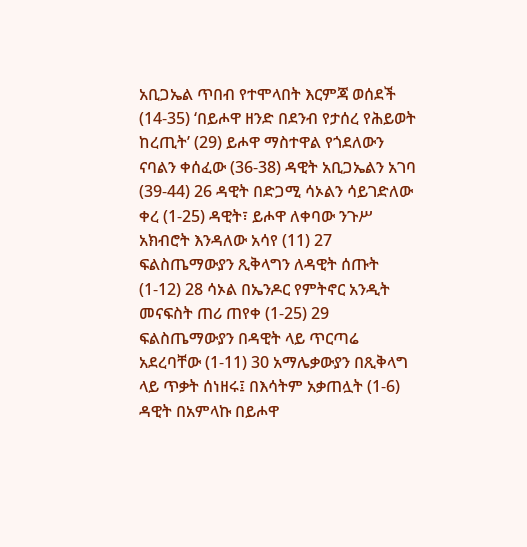አቢጋኤል ጥበብ የተሞላበት እርምጃ ወሰደች (14-35) ‘በይሖዋ ዘንድ በደንብ የታሰረ የሕይወት ከረጢት’ (29) ይሖዋ ማስተዋል የጎደለውን ናባልን ቀሰፈው (36-38) ዳዊት አቢጋኤልን አገባ (39-44) 26 ዳዊት በድጋሚ ሳኦልን ሳይገድለው ቀረ (1-25) ዳዊት፣ ይሖዋ ለቀባው ንጉሥ አክብሮት እንዳለው አሳየ (11) 27 ፍልስጤማውያን ጺቅላግን ለዳዊት ሰጡት (1-12) 28 ሳኦል በኤንዶር የምትኖር አንዲት መናፍስት ጠሪ ጠየቀ (1-25) 29 ፍልስጤማውያን በዳዊት ላይ ጥርጣሬ አደረባቸው (1-11) 30 አማሌቃውያን በጺቅላግ ላይ ጥቃት ሰነዘሩ፤ በእሳትም አቃጠሏት (1-6) ዳዊት በአምላኩ በይሖዋ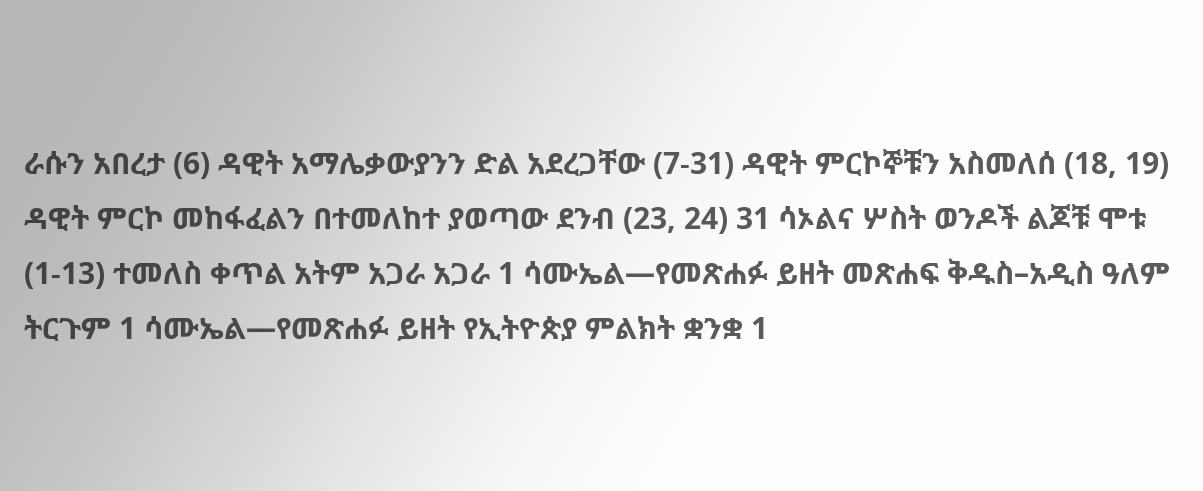ራሱን አበረታ (6) ዳዊት አማሌቃውያንን ድል አደረጋቸው (7-31) ዳዊት ምርኮኞቹን አስመለሰ (18, 19) ዳዊት ምርኮ መከፋፈልን በተመለከተ ያወጣው ደንብ (23, 24) 31 ሳኦልና ሦስት ወንዶች ልጆቹ ሞቱ (1-13) ተመለስ ቀጥል አትም አጋራ አጋራ 1 ሳሙኤል—የመጽሐፉ ይዘት መጽሐፍ ቅዱስ–አዲስ ዓለም ትርጉም 1 ሳሙኤል—የመጽሐፉ ይዘት የኢትዮጵያ ምልክት ቋንቋ 1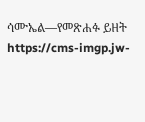ሳሙኤል—የመጽሐፉ ይዘት https://cms-imgp.jw-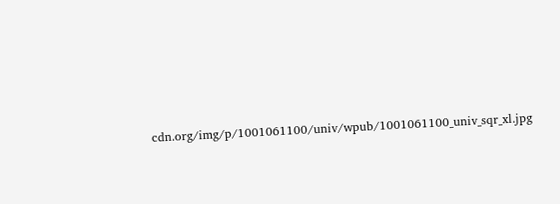cdn.org/img/p/1001061100/univ/wpub/1001061100_univ_sqr_xl.jpg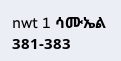nwt 1 ሳሙኤል 381-383